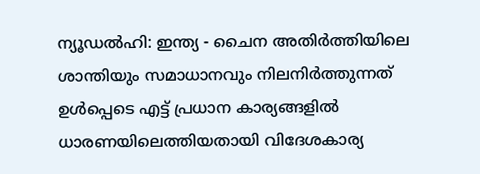ന്യൂഡൽഹി: ഇന്ത്യ - ചൈന അതിർത്തിയിലെ ശാന്തിയും സമാധാനവും നിലനിർത്തുന്നത് ഉൾപ്പെടെ എട്ട് പ്രധാന കാര്യങ്ങളിൽ ധാരണയിലെത്തിയതായി വിദേശകാര്യ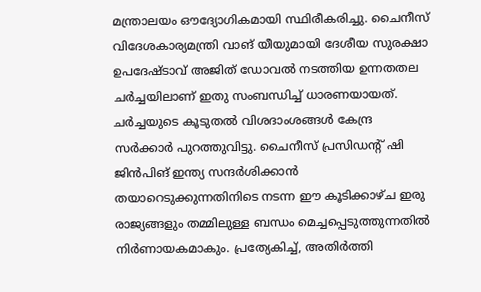മന്ത്രാലയം ഔദ്യോഗികമായി സ്ഥിരീകരിച്ചു. ചൈനീസ് വിദേശകാര്യമന്ത്രി വാങ് യീയുമായി ദേശീയ സുരക്ഷാ ഉപദേഷ്ടാവ് അജിത് ഡോവൽ നടത്തിയ ഉന്നതതല ചർച്ചയിലാണ് ഇതു സംബന്ധിച്ച് ധാരണയായത്.
ചർച്ചയുടെ കൂടുതൽ വിശദാംശങ്ങൾ കേന്ദ്ര സർക്കാർ പുറത്തുവിട്ടു. ചൈനീസ് പ്രസിഡന്റ് ഷി ജിൻപിങ് ഇന്ത്യ സന്ദർശിക്കാൻ തയാറെടുക്കുന്നതിനിടെ നടന്ന ഈ കൂടിക്കാഴ്ച ഇരു രാജ്യങ്ങളും തമ്മിലുള്ള ബന്ധം മെച്ചപ്പെടുത്തുന്നതിൽ നിർണായകമാകും. പ്രത്യേകിച്ച്, അതിർത്തി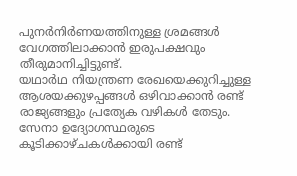പുനർനിർണയത്തിനുള്ള ശ്രമങ്ങൾ വേഗത്തിലാക്കാൻ ഇരുപക്ഷവും തീരുമാനിച്ചിട്ടുണ്ട്.
യഥാർഥ നിയന്ത്രണ രേഖയെക്കുറിച്ചുള്ള ആശയക്കുഴപ്പങ്ങൾ ഒഴിവാക്കാൻ രണ്ട് രാജ്യങ്ങളും പ്രത്യേക വഴികൾ തേടും. സേനാ ഉദ്യോഗസ്ഥരുടെ കൂടിക്കാഴ്ചകൾക്കായി രണ്ട്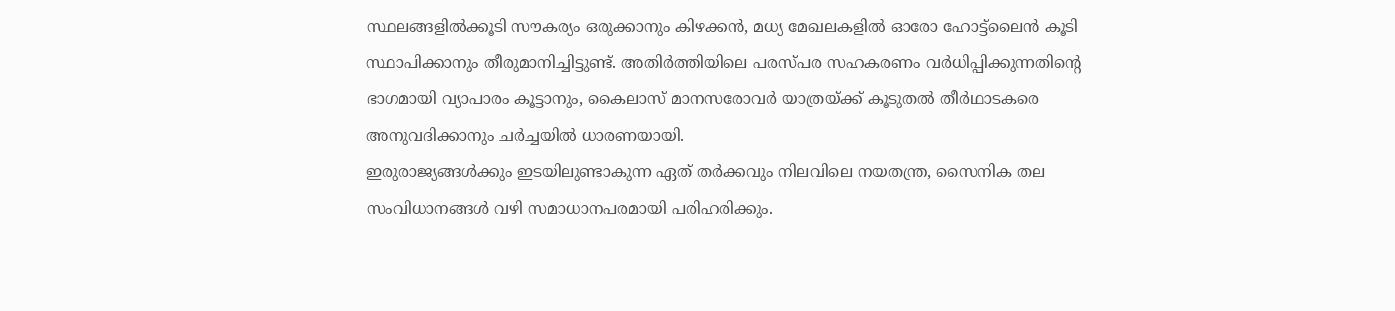സ്ഥലങ്ങളിൽക്കൂടി സൗകര്യം ഒരുക്കാനും കിഴക്കൻ, മധ്യ മേഖലകളിൽ ഓരോ ഹോട്ട്ലൈൻ കൂടി സ്ഥാപിക്കാനും തീരുമാനിച്ചിട്ടുണ്ട്. അതിർത്തിയിലെ പരസ്പര സഹകരണം വർധിപ്പിക്കുന്നതിന്റെ ഭാഗമായി വ്യാപാരം കൂട്ടാനും, കൈലാസ് മാനസരോവർ യാത്രയ്ക്ക് കൂടുതൽ തീർഥാടകരെ അനുവദിക്കാനും ചർച്ചയിൽ ധാരണയായി.
ഇരുരാജ്യങ്ങൾക്കും ഇടയിലുണ്ടാകുന്ന ഏത് തർക്കവും നിലവിലെ നയതന്ത്ര, സൈനിക തല സംവിധാനങ്ങൾ വഴി സമാധാനപരമായി പരിഹരിക്കും.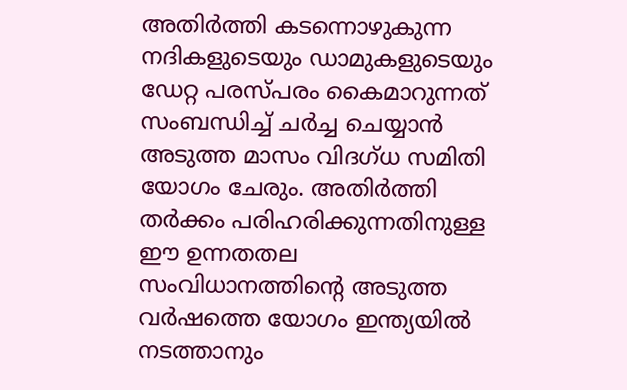അതിർത്തി കടന്നൊഴുകുന്ന നദികളുടെയും ഡാമുകളുടെയും ഡേറ്റ പരസ്പരം കൈമാറുന്നത് സംബന്ധിച്ച് ചർച്ച ചെയ്യാൻ അടുത്ത മാസം വിദഗ്ധ സമിതി യോഗം ചേരും. അതിർത്തി തർക്കം പരിഹരിക്കുന്നതിനുള്ള ഈ ഉന്നതതല സംവിധാനത്തിന്റെ അടുത്ത വർഷത്തെ യോഗം ഇന്ത്യയിൽ നടത്താനും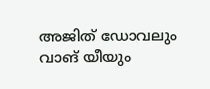അജിത് ഡോവലും വാങ് യീയും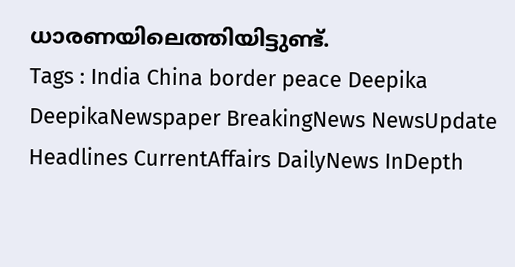ധാരണയിലെത്തിയിട്ടുണ്ട്.
Tags : India China border peace Deepika DeepikaNewspaper BreakingNews NewsUpdate Headlines CurrentAffairs DailyNews InDepth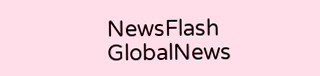NewsFlash GlobalNews